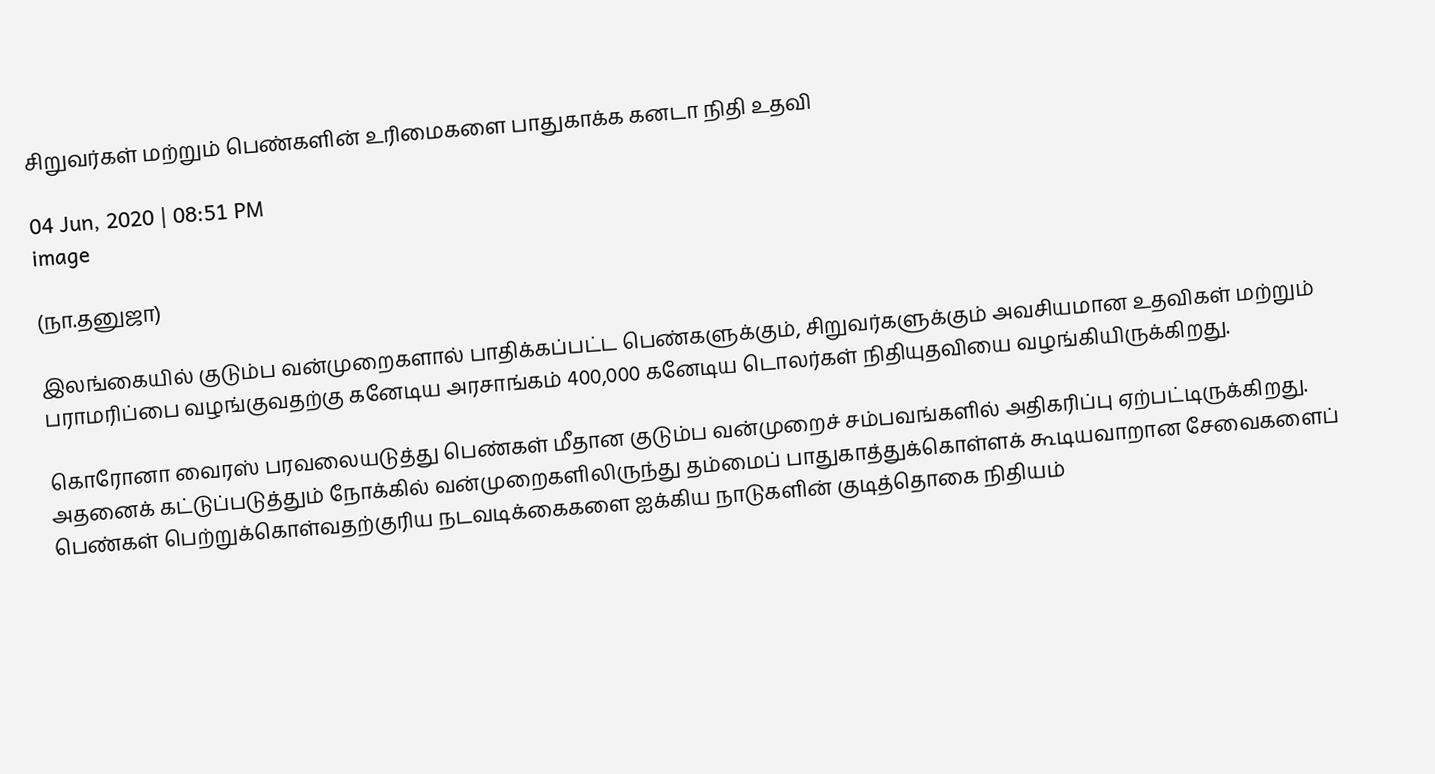சிறுவர்கள் மற்றும் பெண்களின் உரிமைகளை பாதுகாக்க கனடா நிதி உதவி

04 Jun, 2020 | 08:51 PM
image

(நா.தனுஜா)

இலங்கையில் குடும்ப வன்முறைகளால் பாதிக்கப்பட்ட பெண்களுக்கும், சிறுவர்களுக்கும் அவசியமான உதவிகள் மற்றும் பராமரிப்பை வழங்குவதற்கு கனேடிய அரசாங்கம் 400,000 கனேடிய டொலர்கள் நிதியுதவியை வழங்கியிருக்கிறது.

கொரோனா வைரஸ் பரவலையடுத்து பெண்கள் மீதான குடும்ப வன்முறைச் சம்பவங்களில் அதிகரிப்பு ஏற்பட்டிருக்கிறது. அதனைக் கட்டுப்படுத்தும் நோக்கில் வன்முறைகளிலிருந்து தம்மைப் பாதுகாத்துக்கொள்ளக் கூடியவாறான சேவைகளைப் பெண்கள் பெற்றுக்கொள்வதற்குரிய நடவடிக்கைகளை ஐக்கிய நாடுகளின் குடித்தொகை நிதியம்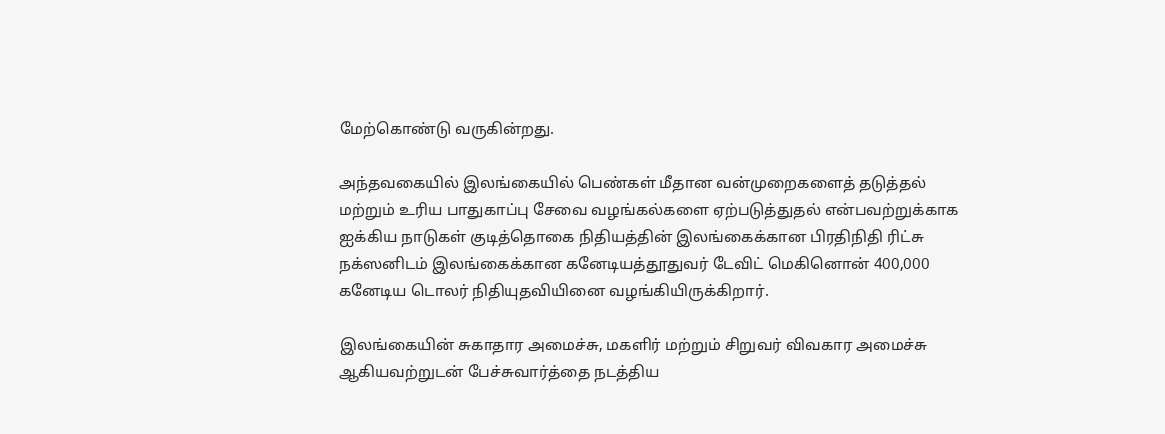மேற்கொண்டு வருகின்றது.

அந்தவகையில் இலங்கையில் பெண்கள் மீதான வன்முறைகளைத் தடுத்தல் மற்றும் உரிய பாதுகாப்பு சேவை வழங்கல்களை ஏற்படுத்துதல் என்பவற்றுக்காக ஐக்கிய நாடுகள் குடித்தொகை நிதியத்தின் இலங்கைக்கான பிரதிநிதி ரிட்சு நக்ஸனிடம் இலங்கைக்கான கனேடியத்தூதுவர் டேவிட் மெகினொன் 400,000 கனேடிய டொலர் நிதியுதவியினை வழங்கியிருக்கிறார்.

இலங்கையின் சுகாதார அமைச்சு, மகளிர் மற்றும் சிறுவர் விவகார அமைச்சு ஆகியவற்றுடன் பேச்சுவார்த்தை நடத்திய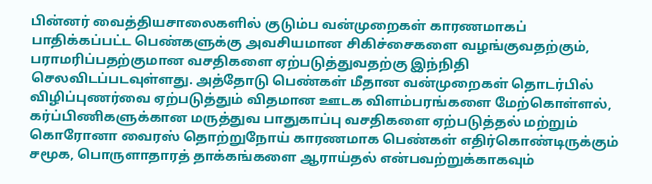பின்னர் வைத்தியசாலைகளில் குடும்ப வன்முறைகள் காரணமாகப் பாதிக்கப்பட்ட பெண்களுக்கு அவசியமான சிகிச்சைகளை வழங்குவதற்கும், பராமரிப்பதற்குமான வசதிகளை ஏற்படுத்துவதற்கு இந்நிதி செலவிடப்படவுள்ளது. அத்தோடு பெண்கள் மீதான வன்முறைகள் தொடர்பில் விழிப்புணர்வை ஏற்படுத்தும் விதமான ஊடக விளம்பரங்களை மேற்கொள்ளல், கர்ப்பிணிகளுக்கான மருத்துவ பாதுகாப்பு வசதிகளை ஏற்படுத்தல் மற்றும் கொரோனா வைரஸ் தொற்றுநோய் காரணமாக பெண்கள் எதிர்கொண்டிருக்கும் சமூக, பொருளாதாரத் தாக்கங்களை ஆராய்தல் என்பவற்றுக்காகவும்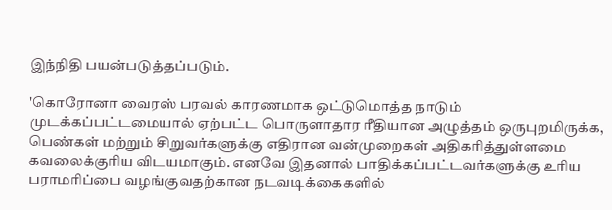இந்நிதி பயன்படுத்தப்படும்.

'கொரோனா வைரஸ் பரவல் காரணமாக ஒட்டுமொத்த நாடும் முடக்கப்பட்டமையால் ஏற்பட்ட பொருளாதார ரீதியான அழுத்தம் ஒருபுறமிருக்க, பெண்கள் மற்றும் சிறுவர்களுக்கு எதிரான வன்முறைகள் அதிகரித்துள்ளமை கவலைக்குரிய விடயமாகும். எனவே இதனால் பாதிக்கப்பட்டவர்களுக்கு உரிய பராமரிப்பை வழங்குவதற்கான நடவடிக்கைகளில்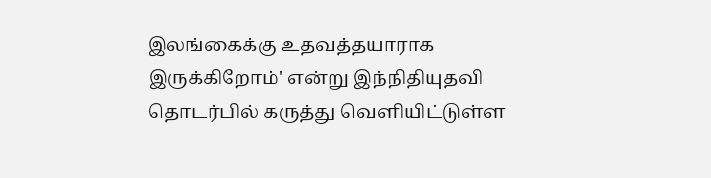இலங்கைக்கு உதவத்தயாராக இருக்கிறோம்' என்று இந்நிதியுதவி தொடர்பில் கருத்து வெளியிட்டுள்ள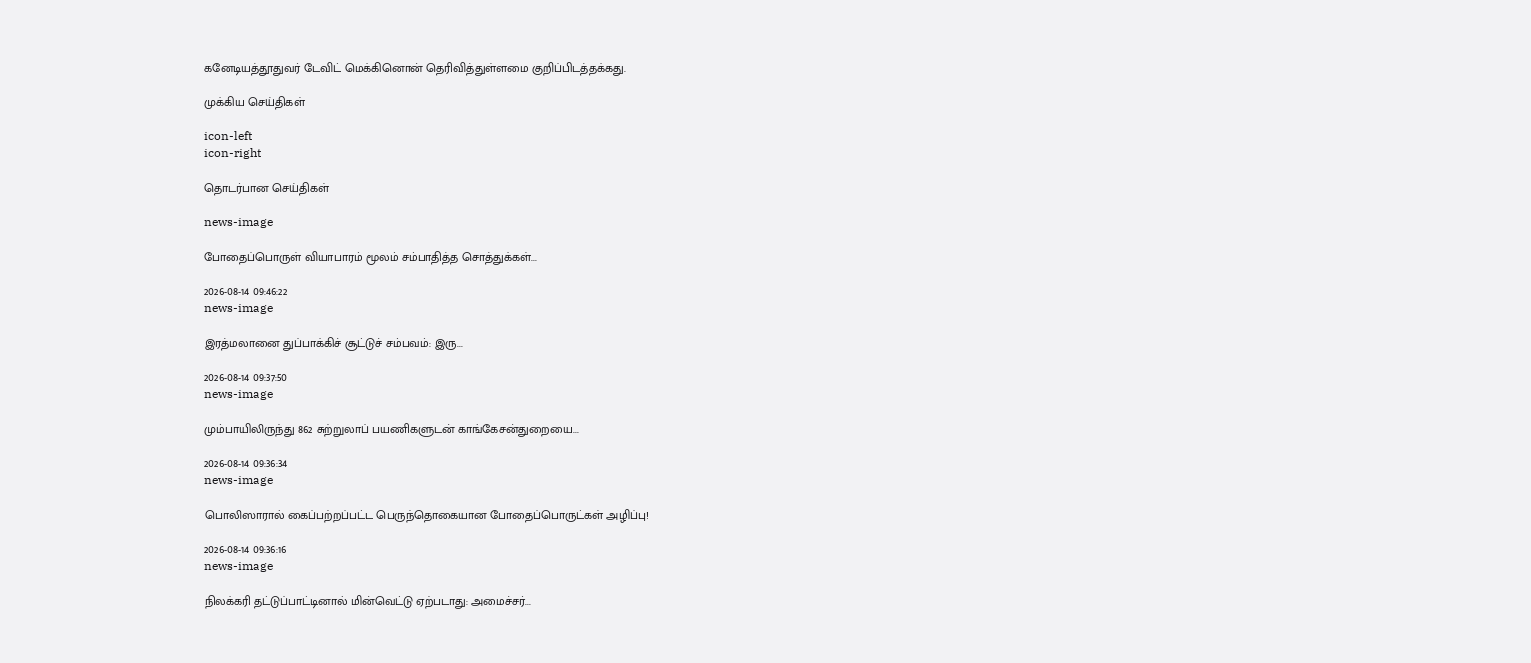கனேடியத்தூதுவர் டேவிட் மெக்கினொன் தெரிவித்துள்ளமை குறிப்பிடத்தக்கது.

முக்கிய செய்திகள்

icon-left
icon-right

தொடர்பான செய்திகள்

news-image

போதைப்பொருள் வியாபாரம் மூலம் சம்பாதித்த சொத்துக்கள்...

2026-08-14 09:46:22
news-image

இரத்மலானை துப்பாக்கிச் சூட்டுச் சம்பவம்: இரு...

2026-08-14 09:37:50
news-image

மும்பாயிலிருந்து 862 சுற்றுலாப் பயணிகளுடன் காங்கேசன்துறையை...

2026-08-14 09:36:34
news-image

பொலிஸாரால் கைப்பற்றப்பட்ட பெருந்தொகையான போதைப்பொருட்கள் அழிப்பு!

2026-08-14 09:36:16
news-image

நிலக்கரி தட்டுப்பாட்டினால் மின்வெட்டு ஏற்படாது: அமைச்சர்...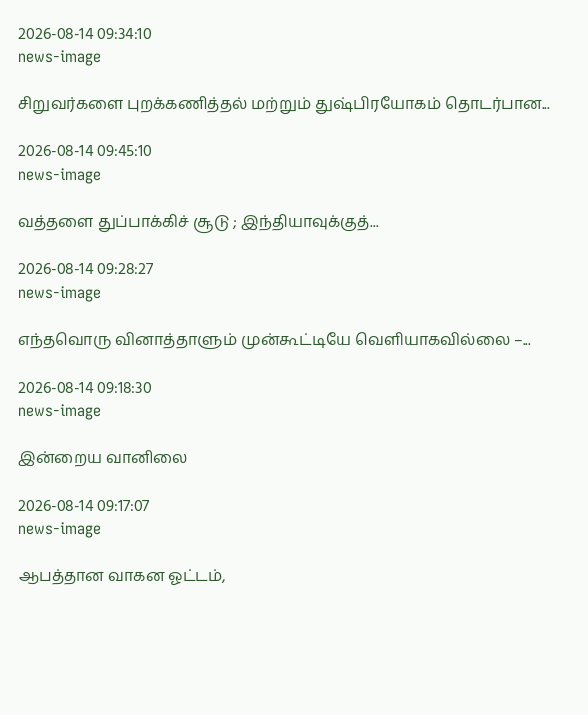2026-08-14 09:34:10
news-image

சிறுவர்களை புறக்கணித்தல் மற்றும் துஷ்பிரயோகம் தொடர்பான...

2026-08-14 09:45:10
news-image

வத்தளை துப்பாக்கிச் சூடு ; இந்தியாவுக்குத்...

2026-08-14 09:28:27
news-image

எந்தவொரு வினாத்தாளும் முன்கூட்டியே வெளியாகவில்லை –...

2026-08-14 09:18:30
news-image

இன்றைய வானிலை

2026-08-14 09:17:07
news-image

ஆபத்தான வாகன ஓட்டம்,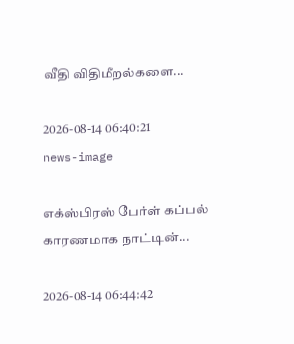வீதி விதிமீறல்களை...

2026-08-14 06:40:21
news-image

எக்ஸ்பிரஸ் பேர்ள் கப்பல் காரணமாக நாட்டின்...

2026-08-14 06:44:42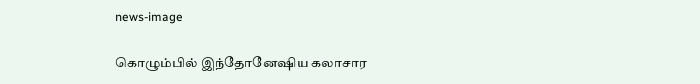news-image

கொழும்பில் இந்தோனேஷிய கலாசார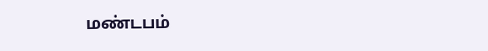மண்டபம்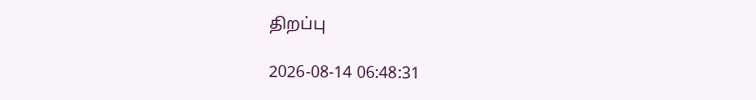திறப்பு

2026-08-14 06:48:31